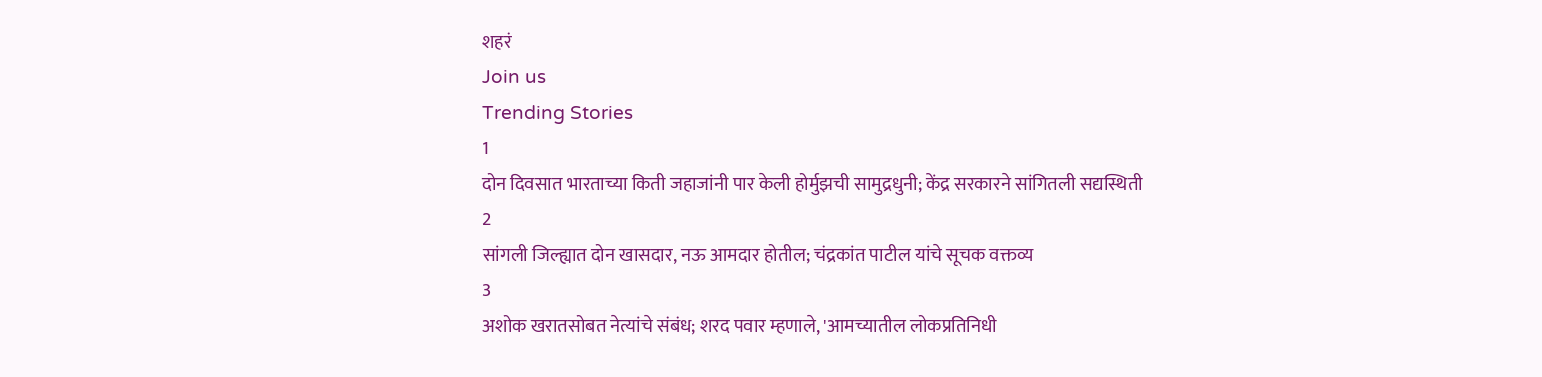शहरं
Join us
Trending Stories
1
दोन दिवसात भारताच्या किती जहाजांनी पार केली होर्मुझची सामुद्रधुनी; केंद्र सरकारने सांगितली सद्यस्थिती
2
सांगली जिल्ह्यात दोन खासदार, नऊ आमदार होतील; चंद्रकांत पाटील यांचे सूचक वक्तव्य
3
अशोक खरातसोबत नेत्यांचे संबंध; शरद पवार म्हणाले, 'आमच्यातील लोकप्रतिनिधी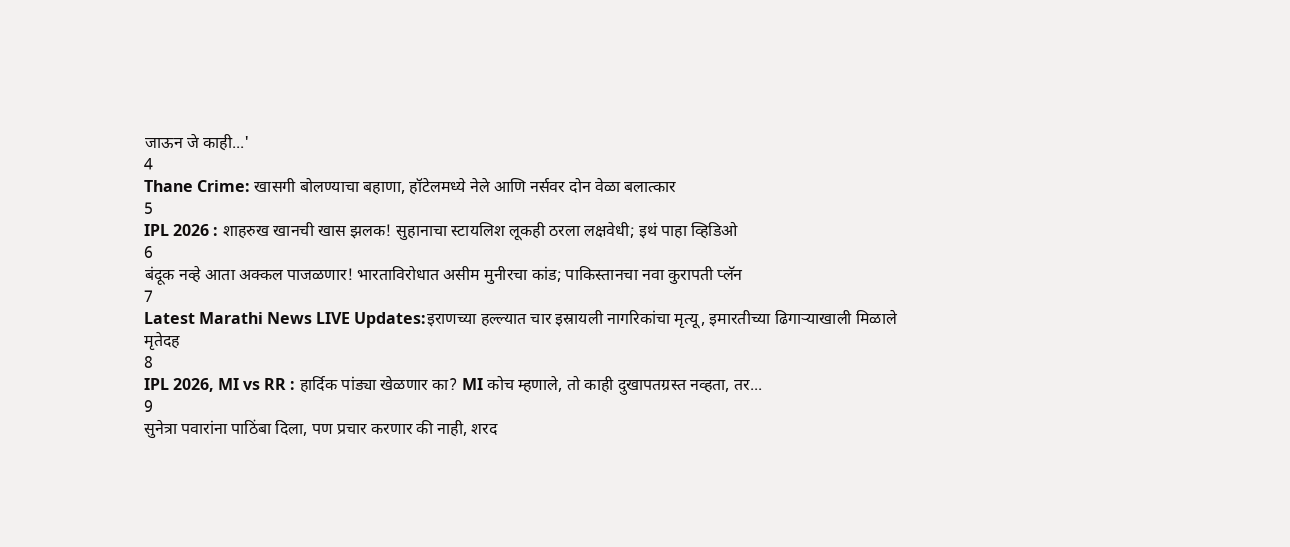जाऊन जे काही...'
4
Thane Crime: खासगी बोलण्याचा बहाणा, हॉटेलमध्ये नेले आणि नर्सवर दोन वेळा बलात्कार
5
IPL 2026 : शाहरुख खानची खास झलक! सुहानाचा स्टायलिश लूकही ठरला लक्षवेधी; इथं पाहा व्हिडिओ
6
बंदूक नव्हे आता अक्कल पाजळणार! भारताविरोधात असीम मुनीरचा कांड; पाकिस्तानचा नवा कुरापती प्लॅन
7
Latest Marathi News LIVE Updates:इराणच्या हल्ल्यात चार इस्रायली नागरिकांचा मृत्यू, इमारतीच्या ढिगाऱ्याखाली मिळाले मृतेदह
8
IPL 2026, MI vs RR : हार्दिक पांड्या खेळणार का? MI कोच म्हणाले, तो काही दुखापतग्रस्त नव्हता, तर...
9
सुनेत्रा पवारांना पाठिंबा दिला, पण प्रचार करणार की नाही, शरद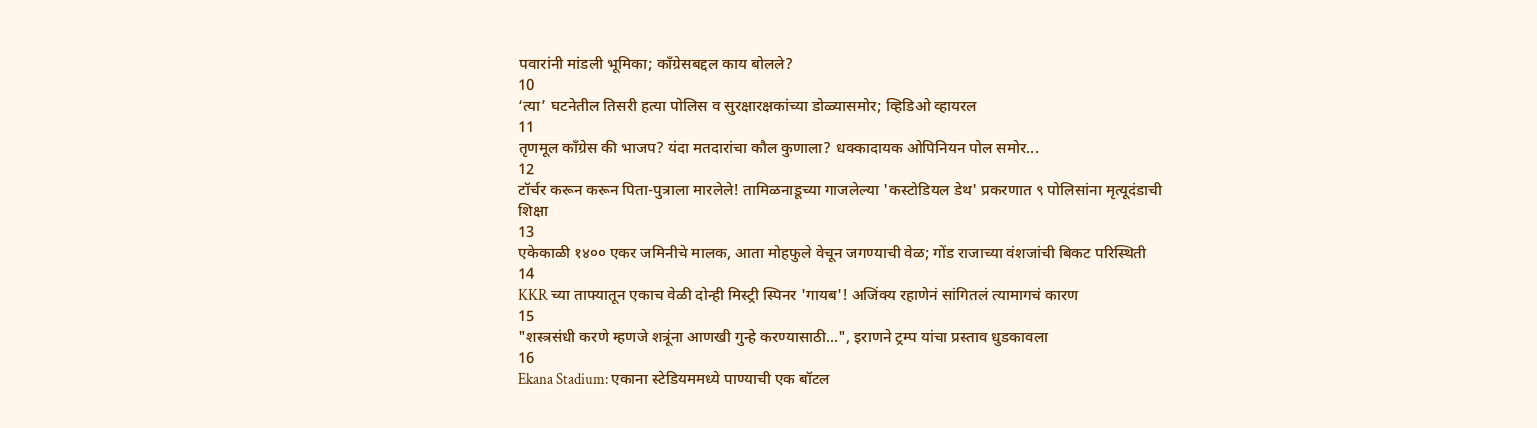पवारांनी मांडली भूमिका; काँग्रेसबद्दल काय बोलले?
10
‘त्या’ घटनेतील तिसरी हत्या पोलिस व सुरक्षारक्षकांच्या डोळ्यासमोर; व्हिडिओ व्हायरल
11
तृणमूल काँग्रेस की भाजप? यंदा मतदारांचा कौल कुणाला? धक्कादायक ओपिनियन पोल समोर...
12
टॉर्चर करून करून पिता-पुत्राला मारलेले! तामिळनाडूच्या गाजलेल्या 'कस्टोडियल डेथ' प्रकरणात ९ पोलिसांना मृत्यूदंडाची शिक्षा
13
एकेकाळी १४०० एकर जमिनीचे मालक, आता मोहफुले वेचून जगण्याची वेळ; गोंड राजाच्या वंशजांची बिकट परिस्थिती
14
KKR च्या ताफ्यातून एकाच वेळी दोन्ही मिस्ट्री स्पिनर 'गायब'! अजिंक्य रहाणेनं सांगितलं त्यामागचं कारण
15
"शस्त्रसंधी करणे म्हणजे शत्रूंना आणखी गुन्हे करण्यासाठी...", इराणने ट्रम्प यांचा प्रस्ताव धुडकावला
16
Ekana Stadium: एकाना स्टेडियममध्ये पाण्याची एक बॉटल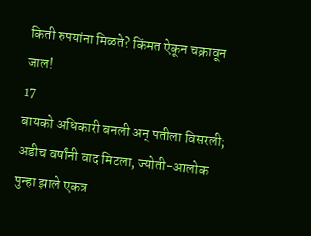किती रुपयांना मिळते? किंमत ऐकून चक्रावून जाल!
17
बायको अधिकारी बनली अन् पतीला विसरली; अडीच वर्षांनी वाद मिटला, ज्योती-आलोक पुन्हा झाले एकत्र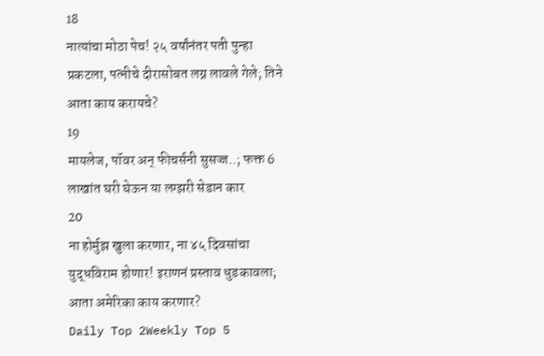18
नात्यांचा मोठा पेच! २५ वर्षांनंतर पती पुन्हा प्रकटला, पत्नीचे दीरासोबत लग्न लावले गेले; तिने आता काय करायचे?
19
मायलेज, पॉवर अन् फीचर्सनी सुसज्ज..; फक्त 6 लाखांत घरी घेऊन या लग्झरी सेडान कार
20
ना होर्मुझ खुला करणार, ना ४५ दिवसांचा युद्धविराम होणार! इराणनं प्रस्ताव धुडकावला; आता अमेरिका काय करणार?
Daily Top 2Weekly Top 5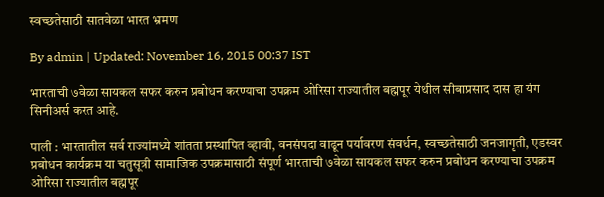स्वच्छतेसाठी सातवेळा भारत भ्रमण

By admin | Updated: November 16, 2015 00:37 IST

भारताची ७वेळा सायकल सफर करुन प्रबोधन करण्याचा उपक्रम ओरिसा राज्यातील बह्मपूर येथील सीबाप्रसाद दास हा यंग सिनीअर्स करत आहे.

पाली : भारतातील सर्व राज्यांमध्ये शांतता प्रस्थापित व्हावी, वनसंपदा वाढून पर्यावरण संवर्धन, स्वच्छतेसाठी जनजागृती, एडस्वर प्रबोधन कार्यक्रम या चतुसूत्री सामाजिक उपक्रमासाठी संपूर्ण भारताची ७वेळा सायकल सफर करुन प्रबोधन करण्याचा उपक्रम ओरिसा राज्यातील बह्मपूर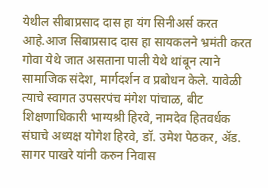येथील सीबाप्रसाद दास हा यंग सिनीअर्स करत आहे.आज सिबाप्रसाद दास हा सायकलने भ्रमंती करत गोवा येथे जात असताना पाली येथे थांबून त्याने सामाजिक संदेश, मार्गदर्शन व प्रबोधन केले. यावेळी त्याचे स्वागत उपसरपंच मंगेश पांचाळ, बीट शिक्षणाधिकारी भाग्यश्री हिरवे, नामदेव हितवर्धक संघाचे अध्यक्ष योगेश हिरवे, डॉ. उमेश पेठकर, अ‍ॅड. सागर पाखरे यांनी करुन निवास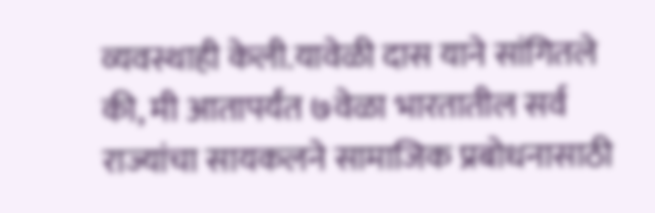व्यवस्थाही केली.यावेळी दास याने सांगितले की, मी आतापर्यंत ७वेळा भारतातील सर्व राज्यांचा सायकलने सामाजिक प्रबोधनासाठी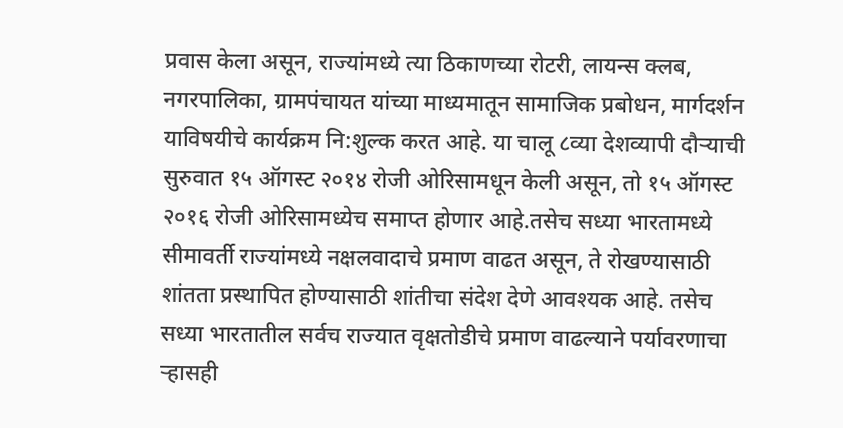प्रवास केला असून, राज्यांमध्ये त्या ठिकाणच्या रोटरी, लायन्स क्लब, नगरपालिका, ग्रामपंचायत यांच्या माध्यमातून सामाजिक प्रबोधन, मार्गदर्शन याविषयीचे कार्यक्रम नि:शुल्क करत आहे. या चालू ८व्या देशव्यापी दौऱ्याची सुरुवात १५ ऑगस्ट २०१४ रोजी ओरिसामधून केली असून, तो १५ ऑगस्ट २०१६ रोजी ओरिसामध्येच समाप्त होणार आहे.तसेच सध्या भारतामध्ये सीमावर्ती राज्यांमध्ये नक्षलवादाचे प्रमाण वाढत असून, ते रोखण्यासाठी शांतता प्रस्थापित होण्यासाठी शांतीचा संदेश देणे आवश्यक आहे. तसेच सध्या भारतातील सर्वच राज्यात वृक्षतोडीचे प्रमाण वाढल्याने पर्यावरणाचा ऱ्हासही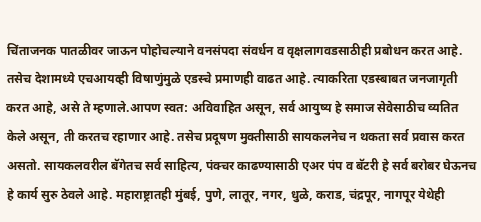चिंताजनक पातळीवर जाऊन पोहोचल्याने वनसंपदा संवर्धन व वृक्षलागवडसाठीही प्रबोधन करत आहे. तसेच देशामध्ये एचआयव्ही विषाणुंमुळे एडस्चे प्रमाणही वाढत आहे. त्याकरिता एडस्बाबत जनजागृती करत आहे, असे ते म्हणाले.आपण स्वत: अविवाहित असून, सर्व आयुष्य हे समाज सेवेसाठीच व्यतित केले असून, ती करतच रहाणार आहे. तसेच प्रदूषण मुक्तीसाठी सायकलनेच न थकता सर्व प्रवास करत असतो. सायकलवरील बॅगेतच सर्व साहित्य, पंक्चर काढण्यासाठी एअर पंप व बॅटरी हे सर्व बरोबर घेऊनच हे कार्य सुरु ठेवले आहे. महाराष्ट्रातही मुंबई, पुणे, लातूर, नगर, धुळे, कराड, चंद्रपूर, नागपूर येथेही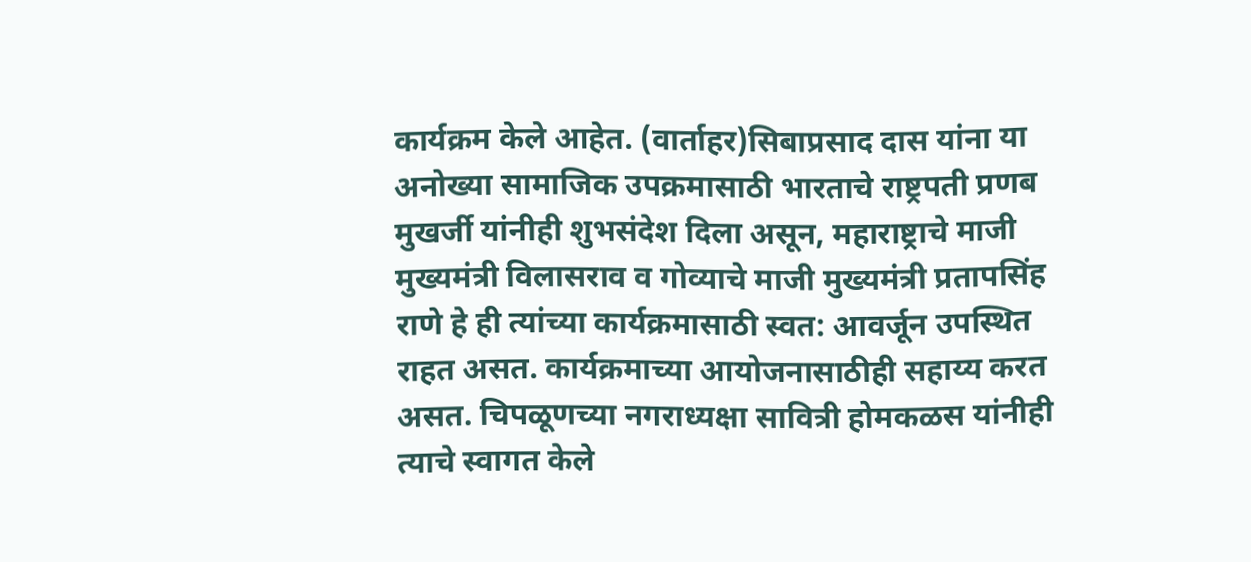कार्यक्रम केले आहेत. (वार्ताहर)सिबाप्रसाद दास यांना या अनोख्या सामाजिक उपक्रमासाठी भारताचे राष्ट्रपती प्रणब मुखर्जी यांनीही शुभसंदेश दिला असून, महाराष्ट्राचे माजी मुख्यमंत्री विलासराव व गोव्याचे माजी मुख्यमंत्री प्रतापसिंह राणे हे ही त्यांच्या कार्यक्रमासाठी स्वत: आवर्जून उपस्थित राहत असत. कार्यक्रमाच्या आयोजनासाठीही सहाय्य करत असत. चिपळूणच्या नगराध्यक्षा सावित्री होमकळस यांनीही त्याचे स्वागत केले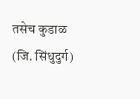तसेच कुडाळ (जि. सिंधुदुर्ग)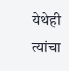येथेही त्यांचा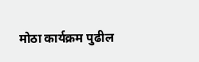मोठा कार्यक्रम पुढील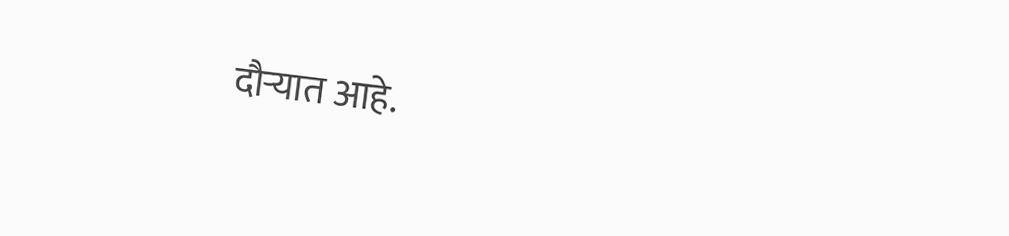दौऱ्यात आहे.